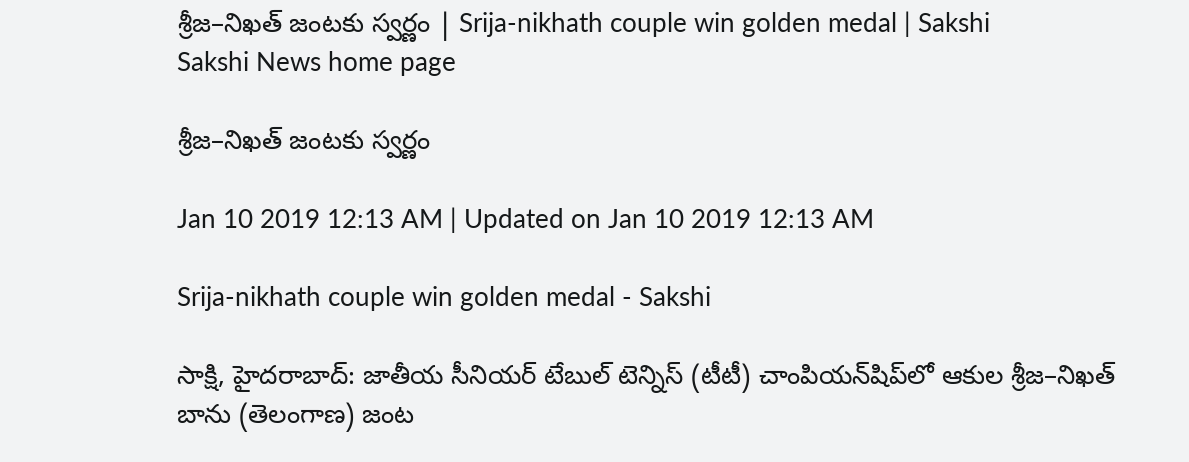శ్రీజ–నిఖత్‌ జంటకు స్వర్ణం | Srija-nikhath couple win golden medal | Sakshi
Sakshi News home page

శ్రీజ–నిఖత్‌ జంటకు స్వర్ణం

Jan 10 2019 12:13 AM | Updated on Jan 10 2019 12:13 AM

Srija-nikhath couple win golden medal - Sakshi

సాక్షి, హైదరాబాద్‌: జాతీయ సీనియర్‌ టేబుల్‌ టెన్నిస్‌ (టీటీ) చాంపియన్‌షిప్‌లో ఆకుల శ్రీజ–నిఖత్‌ బాను (తెలంగాణ) జంట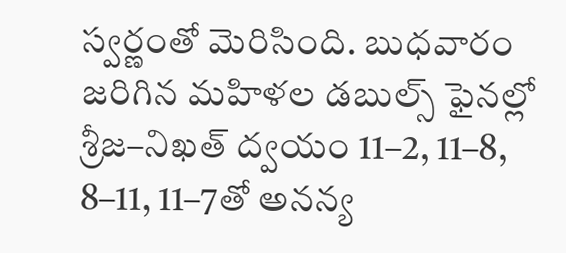స్వర్ణంతో మెరిసింది. బుధవారం జరిగిన మహిళల డబుల్స్‌ ఫైనల్లో శ్రీజ–నిఖత్‌ ద్వయం 11–2, 11–8, 8–11, 11–7తో అనన్య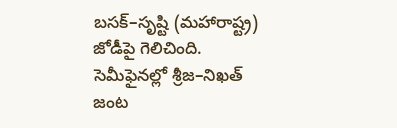బసక్‌–సృష్టి (మహారాష్ట్ర) జోడీపై గెలిచింది. సెమీఫైనల్లో శ్రీజ–నిఖత్‌ జంట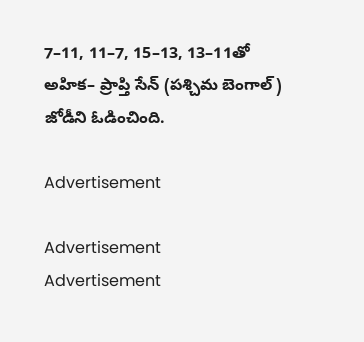7–11, 11–7, 15–13, 13–11తో అహిక– ప్రాప్తి సేన్‌ (పశ్చిమ బెంగాల్‌) జోడీని ఓడించింది.

Advertisement

Advertisement
Advertisement